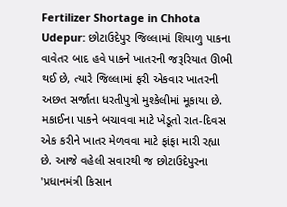Fertilizer Shortage in Chhota Udepur: છોટાઉદેપુર જિલ્લામાં શિયાળુ પાકના વાવેતર બાદ હવે પાકને ખાતરની જરૂરિયાત ઊભી થઈ છે, ત્યારે જિલ્લામાં ફરી એકવાર ખાતરની અછત સર્જાતા ધરતીપુત્રો મુશ્કેલીમાં મૂકાયા છે. મકાઈના પાકને બચાવવા માટે ખેડૂતો રાત-દિવસ એક કરીને ખાતર મેળવવા માટે ફાંફા મારી રહ્યા છે. આજે વહેલી સવારથી જ છોટાઉદેપુરના 'પ્રધાનમંત્રી કિસાન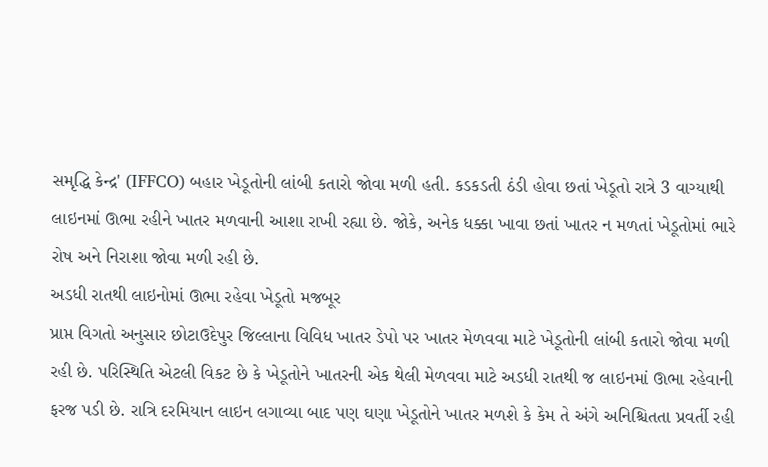સમૃદ્ધિ કેન્દ્ર' (IFFCO) બહાર ખેડૂતોની લાંબી કતારો જોવા મળી હતી. કડકડતી ઠંડી હોવા છતાં ખેડૂતો રાત્રે 3 વાગ્યાથી લાઇનમાં ઊભા રહીને ખાતર મળવાની આશા રાખી રહ્યા છે. જોકે, અનેક ધક્કા ખાવા છતાં ખાતર ન મળતાં ખેડૂતોમાં ભારે રોષ અને નિરાશા જોવા મળી રહી છે.
અડધી રાતથી લાઇનોમાં ઊભા રહેવા ખેડૂતો મજબૂર
પ્રાપ્ત વિગતો અનુસાર છોટાઉદેપુર જિલ્લાના વિવિધ ખાતર ડેપો પર ખાતર મેળવવા માટે ખેડૂતોની લાંબી કતારો જોવા મળી રહી છે. પરિસ્થિતિ એટલી વિકટ છે કે ખેડૂતોને ખાતરની એક થેલી મેળવવા માટે અડધી રાતથી જ લાઇનમાં ઊભા રહેવાની ફરજ પડી છે. રાત્રિ દરમિયાન લાઇન લગાવ્યા બાદ પણ ઘણા ખેડૂતોને ખાતર મળશે કે કેમ તે અંગે અનિશ્ચિતતા પ્રવર્તી રહી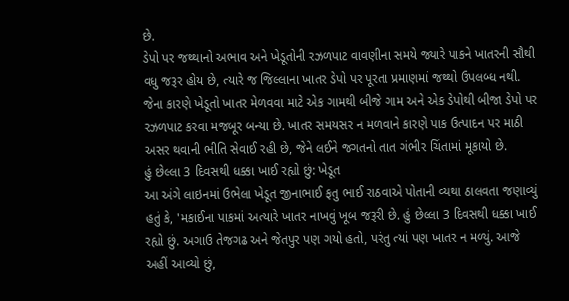છે.
ડેપો પર જથ્થાનો અભાવ અને ખેડૂતોની રઝળપાટ વાવણીના સમયે જ્યારે પાકને ખાતરની સૌથી વધુ જરૂર હોય છે, ત્યારે જ જિલ્લાના ખાતર ડેપો પર પૂરતા પ્રમાણમાં જથ્થો ઉપલબ્ધ નથી. જેના કારણે ખેડૂતો ખાતર મેળવવા માટે એક ગામથી બીજે ગામ અને એક ડેપોથી બીજા ડેપો પર રઝળપાટ કરવા મજબૂર બન્યા છે. ખાતર સમયસર ન મળવાને કારણે પાક ઉત્પાદન પર માઠી અસર થવાની ભીતિ સેવાઈ રહી છે, જેને લઈને જગતનો તાત ગંભીર ચિંતામાં મૂકાયો છે.
હું છેલ્લા 3 દિવસથી ધક્કા ખાઈ રહ્યો છું: ખેડૂત
આ અંગે લાઇનમાં ઉભેલા ખેડૂત જીનાભાઈ ફતુ ભાઈ રાઠવાએ પોતાની વ્યથા ઠાલવતા જણાવ્યું હતું કે, 'મકાઈના પાકમાં અત્યારે ખાતર નાખવું ખૂબ જરૂરી છે. હું છેલ્લા 3 દિવસથી ધક્કા ખાઈ રહ્યો છું. અગાઉ તેજગઢ અને જેતપુર પણ ગયો હતો, પરંતુ ત્યાં પણ ખાતર ન મળ્યું. આજે અહીં આવ્યો છું,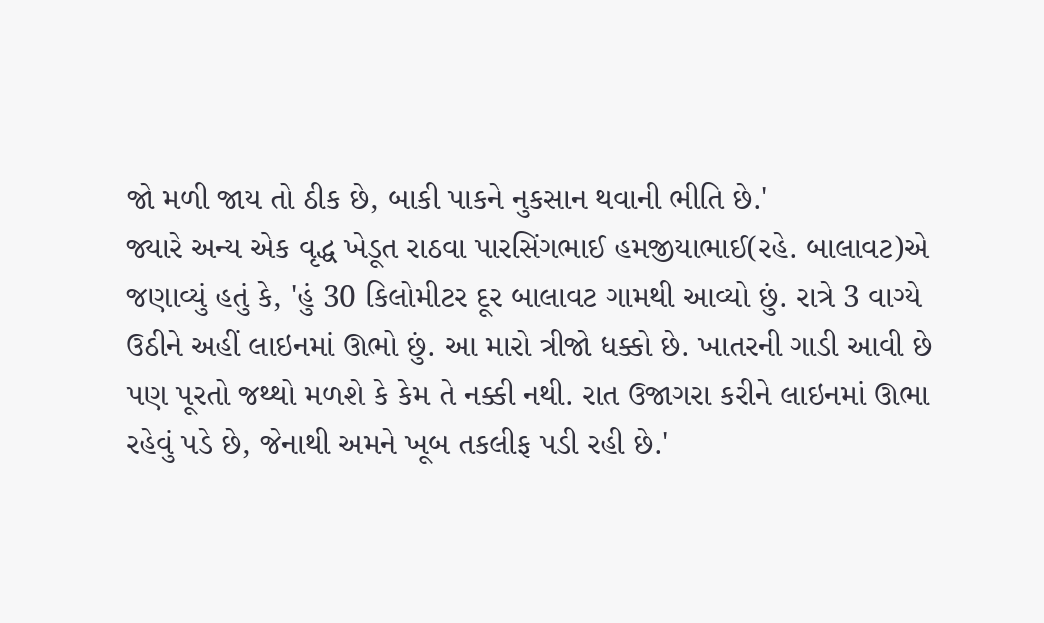જો મળી જાય તો ઠીક છે, બાકી પાકને નુકસાન થવાની ભીતિ છે.'
જ્યારે અન્ય એક વૃદ્ધ ખેડૂત રાઠવા પારસિંગભાઈ હમજીયાભાઈ(રહે. બાલાવટ)એ જણાવ્યું હતું કે, 'હું 30 કિલોમીટર દૂર બાલાવટ ગામથી આવ્યો છું. રાત્રે 3 વાગ્યે ઉઠીને અહીં લાઇનમાં ઊભો છું. આ મારો ત્રીજો ધક્કો છે. ખાતરની ગાડી આવી છે પણ પૂરતો જથ્થો મળશે કે કેમ તે નક્કી નથી. રાત ઉજાગરા કરીને લાઇનમાં ઊભા રહેવું પડે છે, જેનાથી અમને ખૂબ તકલીફ પડી રહી છે.'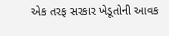એક તરફ સરકાર ખેડૂતોની આવક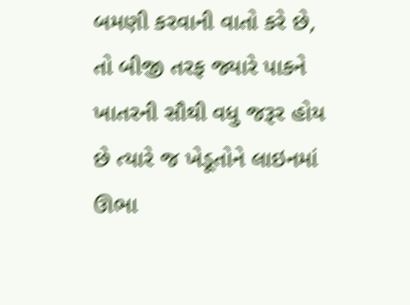બમણી કરવાની વાતો કરે છે, તો બીજી તરફ જ્યારે પાકને ખાતરની સૌથી વધુ જરૂર હોય છે ત્યારે જ ખેડૂતોને લાઇનમાં ઊભા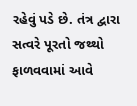રહેવું પડે છે. તંત્ર દ્વારા સત્વરે પૂરતો જથ્થો ફાળવવામાં આવે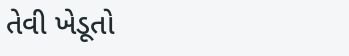તેવી ખેડૂતો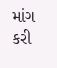માંગ કરી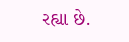રહ્યા છે.